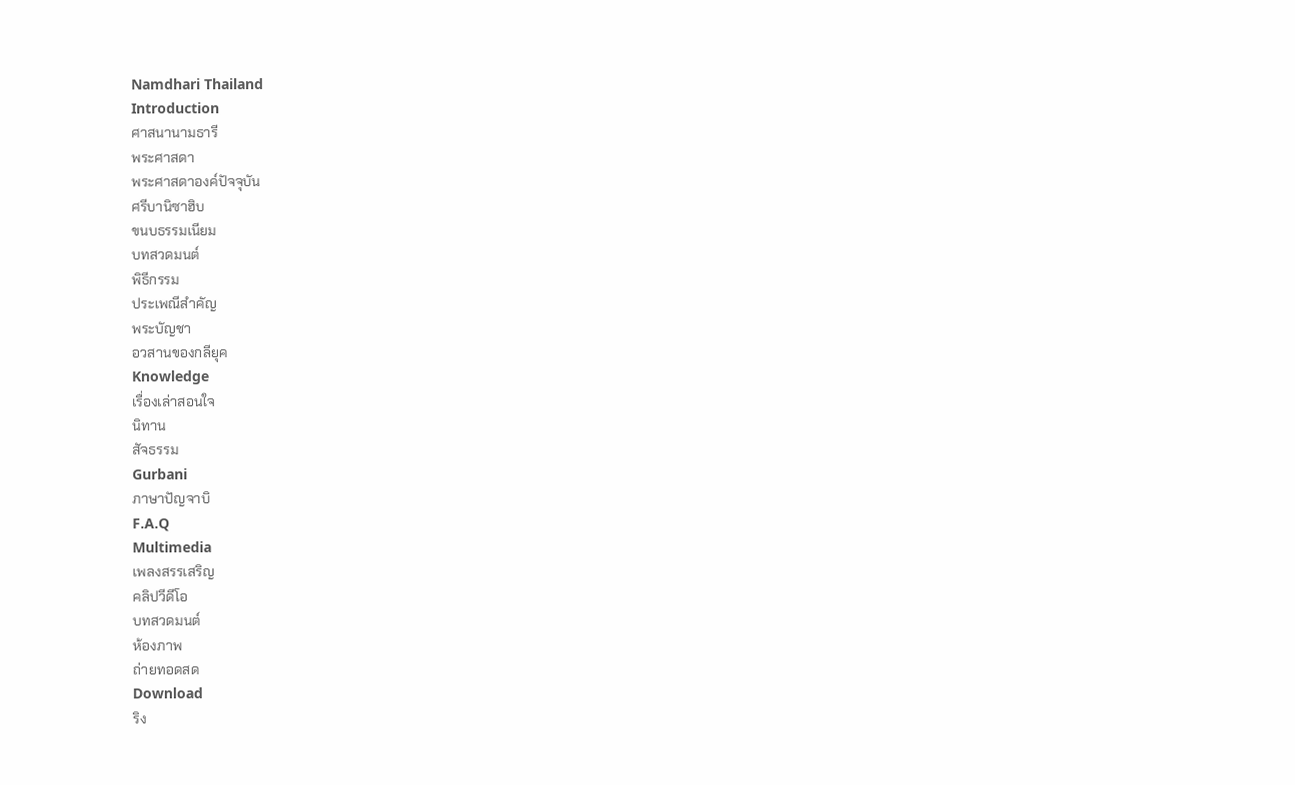Namdhari Thailand
Introduction
ศาสนานามธารี
พระศาสดา
พระศาสดาองค์ปัจจุบัน
ศรีบานิซาฮิบ
ขนบธรรมเนียม
บทสวดมนต์
พิธีกรรม
ประเพณีสำคัญ
พระบัญชา
อวสานของกลียุค
Knowledge
เรื่องเล่าสอนใจ
นิทาน
สัจธรรม
Gurbani
ภาษาปัญจาบิ
F.A.Q
Multimedia
เพลงสรรเสริญ
คลิปวีดีโอ
บทสวดมนต์
ห้องภาพ
ถ่ายทอดสด
Download
ริง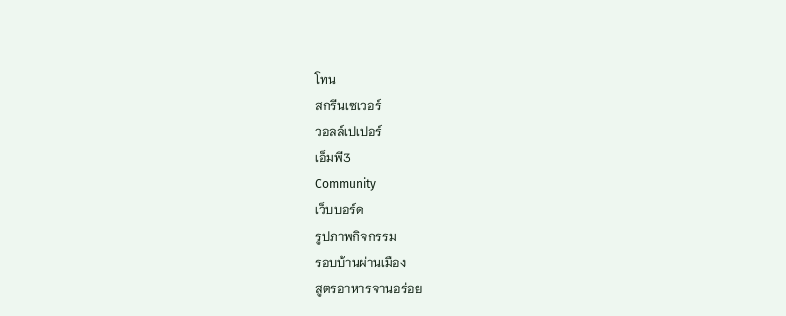โทน
สกรีนเซเวอร์
วอลล์เปเปอร์
เอ็มพี3
Community
เว็บบอร์ด
รูปภาพกิจกรรม
รอบบ้านผ่านเมือง
สูตรอาหารจานอร่อย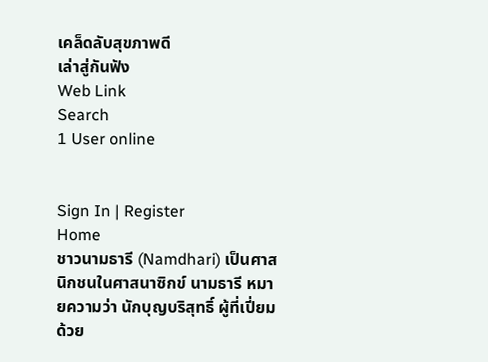เคล็ดลับสุขภาพดี
เล่าสู่กันฟัง
Web Link
Search
1 User online


Sign In | Register
Home
ชาวนามธารี (Namdhari) เป็นศาสนิกชนในศาสนาซิกข์ นามธารี หมายความว่า นักบุญบริสุทธิ์ ผู้ที่เปี่ยมด้วย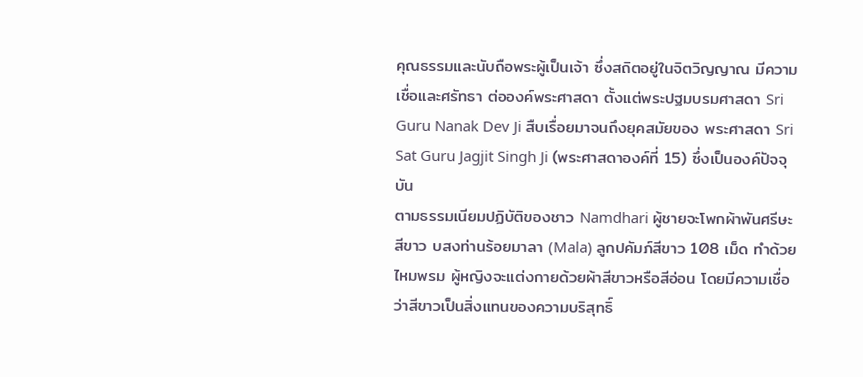คุณธรรมและนับถือพระผู้เป็นเจ้า ซึ่งสถิตอยู่ในจิตวิญญาณ มีความเชื่อและศรัทธา ต่อองค์พระศาสดา ตั้งแต่พระปฐมบรมศาสดา Sri Guru Nanak Dev Ji สืบเรื่อยมาจนถึงยุคสมัยของ พระศาสดา Sri Sat Guru Jagjit Singh Ji (พระศาสดาองค์ที่ 15) ซึ่งเป็นองค์ปัจจุบัน
ตามธรรมเนียมปฏิบัติของชาว Namdhari ผู้ชายจะโพกผ้าพันศรีษะสีขาว บสงท่านร้อยมาลา (Mala) ลูกปคัมภ์สีขาว 108 เม็ด ทำด้วยไหมพรม ผู้หญิงจะแต่งกายด้วยผ้าสีขาวหรือสีอ่อน โดยมีความเชื่อว่าสีขาวเป็นสิ่งแทนของความบริสุทธิ์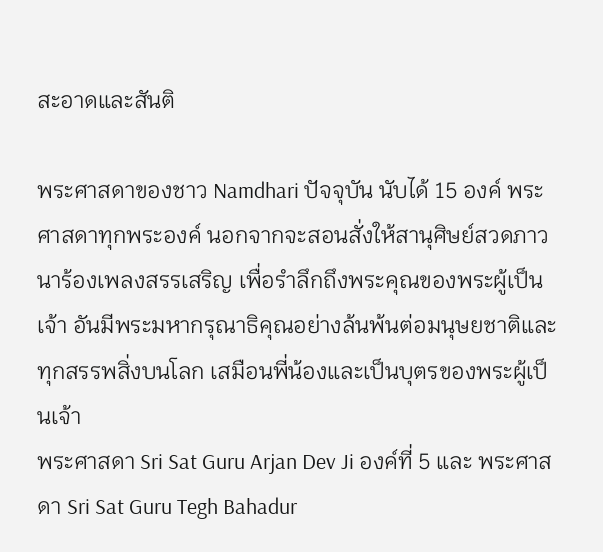สะอาดและสันติ

พระศาสดาของชาว Namdhari ปัจจุบัน นับได้ 15 องค์ พระศาสดาทุกพระองค์ นอกจากจะสอนสั่งให้สานุศิษย์สวดภาวนาร้องเพลงสรรเสริญ เพื่อรำลึกถึงพระคุณของพระผู้เป็นเจ้า อันมีพระมหากรุณาธิคุณอย่างล้นพ้นต่อมนุษยชาติและทุกสรรพสิ่งบนโลก เสมือนพี่น้องและเป็นบุตรของพระผู้เป็นเจ้า
พระศาสดา Sri Sat Guru Arjan Dev Ji องค์ที่ 5 และ พระศาสดา Sri Sat Guru Tegh Bahadur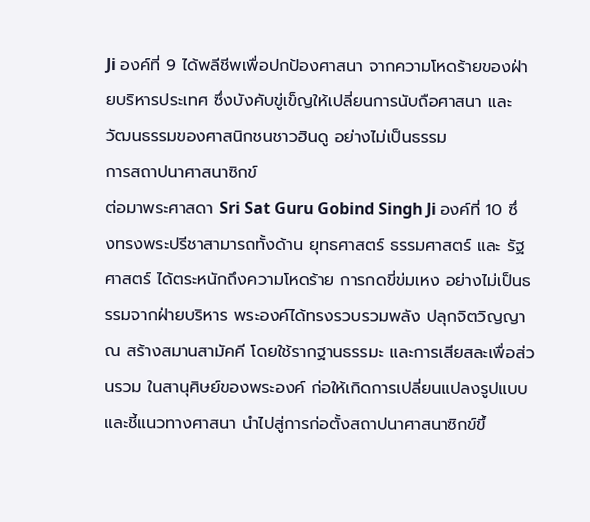Ji องค์ที่ 9 ได้พลีชีพเพื่อปกป้องศาสนา จากความโหดร้ายของฝ่ายบริหารประเทศ ซึ่งบังคับขู่เข็ญให้เปลี่ยนการนับถือศาสนา และวัฒนธรรมของศาสนิกชนชาวฮินดู อย่างไม่เป็นธรรม
การสถาปนาศาสนาซิกข์
ต่อมาพระศาสดา Sri Sat Guru Gobind Singh Ji องค์ที่ 10 ซึ่งทรงพระปรีชาสามารถทั้งด้าน ยุทธศาสตร์ ธรรมศาสตร์ และ รัฐศาสตร์ ได้ตระหนักถึงความโหดร้าย การกดขี่ข่มเหง อย่างไม่เป็นธรรมจากฝ่ายบริหาร พระองค์ได้ทรงรวบรวมพลัง ปลุกจิตวิญญาณ สร้างสมานสามัคคี โดยใช้รากฐานธรรมะ และการเสียสละเพื่อส่วนรวม ในสานุศิษย์ของพระองค์ ก่อให้เกิดการเปลี่ยนแปลงรูปแบบ และชี้แนวทางศาสนา นำไปสู่การก่อตั้งสถาปนาศาสนาซิกข์ขึ้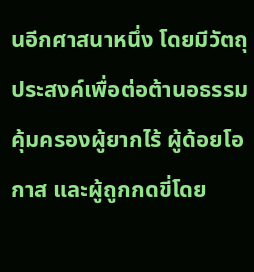นอีกศาสนาหนึ่ง โดยมีวัตถุประสงค์เพื่อต่อต้านอธรรม คุ้มครองผู้ยากไร้ ผู้ด้อยโอกาส และผู้ถูกกดขี่โดย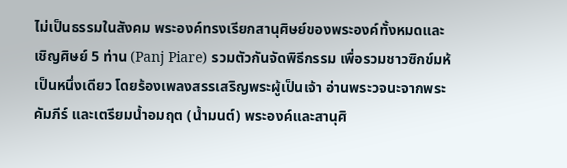ไม่เป็นธรรมในสังคม พระองค์ทรงเรียกสานุศิษย์ของพระองค์ทั้งหมดและเชิญศิษย์ 5 ท่าน (Panj Piare) รวมตัวกันจัดพิธีกรรม เพื่อรวมชาวซิกข์มห้เป็นหนึ่งเดียว โดยร้องเพลงสรรเสริญพระผู้เป็นเจ้า อ่านพระวจนะจากพระคัมภีร์ และเตรียมน้ำอมฤต (น้ำมนต์) พระองค์และสานุศิ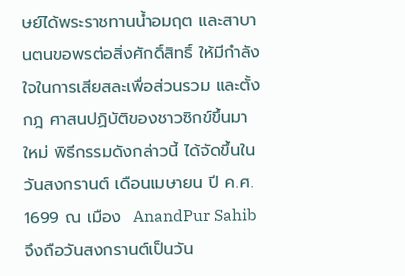ษย์ได้พระราชทานน้ำอมฤต และสาบานตนขอพรต่อสิ่งศักดิ์สิทธิ์ ให้มีกำลังใจในการเสียสละเพื่อส่วนรวม และตั้งกฎ ศาสนปฏิบัติของชาวซิกข์ขึ้นมาใหม่ พิธีกรรมดังกล่าวนี้ ได้จัดขึ้นในวันสงกรานต์ เดือนเมษายน ปี ค.ศ. 1699 ณ เมือง  AnandPur Sahib  จึงถือวันสงกรานต์เป็นวัน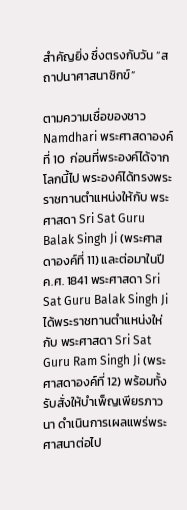สำคัญยิ่ง ซึ่งตรงกับวัน “สถาปนาศาสนาซิกข์”

ตามความเชื่อของชาว Namdhari พระศาสดาองค์ที่ 10  ก่อนที่พระองค์ได้จากโลกนี้ไป พระองค์ได้ทรงพระราชทานตำแหน่งให้กับ พระศาสดา Sri Sat Guru Balak Singh Ji (พระศาสดาองค์ที่ 11) และต่อมาในปี ค.ศ. 1841 พระศาสดา Sri Sat Guru Balak Singh Ji ได้พระราชทานตำแหน่งให่กับ พระศาสดา Sri Sat Guru Ram Singh Ji (พระศาสดาองค์ที่ 12) พร้อมทั้งรับสั่งให้บำเพ็ญเพียรภาวนา ดำเนินการเผลแพร่พระศาสนาต่อไป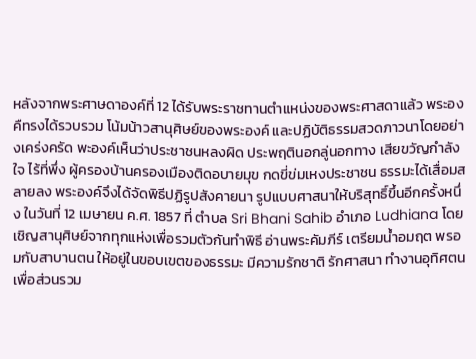หลังจากพระศาษดาองค์ที่ 12 ได้รับพระราชทานตำแหน่งของพระศาสดาแล้ว พระองคืทรงได้รวบรวม โน้มน้าวสานุศิษย์ของพระองค์ และปฏิบัติธรรมสวดภาวนาโดยอย่างเคร่งครัด พะองค์เห็นว่าประชาชนหลงผิด ประพฤตินอกลู่นอกทาง เสียขวัญกำลังใจ ไร้ที่พึ่ง ผู้ครองบ้านครองเมืองติดอบายมุข กดขี่ข่มเหงประชาชน ธรรมะได้เสื่อมสลายลง พระองค์จึงได้จัดพิธีปฏิรูปสังคายนา รูปแบบศาสนาให้บริสุทธิ์ขึ้นอีกครั้งหนึ่ง ในวันที่ 12 เมษายน ค.ศ. 1857 ที่ ตำบล Sri Bhani Sahib อำเภอ Ludhiana โดยเชิญสานุศิษย์จากทุกแห่งเพื่อรวมตัวกันทำพิธี อ่านพระคัมภีร์ เตรียมน้ำอมฤต พรอมกับสาบานตน ให้อยู่ในขอบเขตของธรรมะ มีความรักชาติ รักศาสนา ทำงานอุทิศตนเพื่อส่วนรวม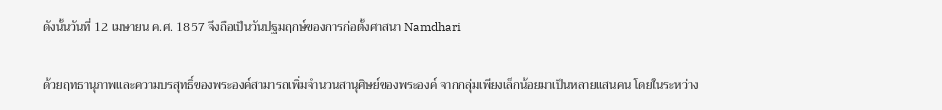ดังนั้นวันที่ 12 เมษายน ค.ศ. 1857 จึงถือเป็นวันปฐมฤกษ์ของการก่อตั้งศาสนา Namdhari

ด้วยฤทธานุภาพและความบรสุทธิ์ของพระองค์สามารถเพิ่มจำนวนสานุศิษย์ของพระองค์ จากกลุ่มเพียงเล็กน้อยมาเป็นหลายแสนคน โดยในระหว่าง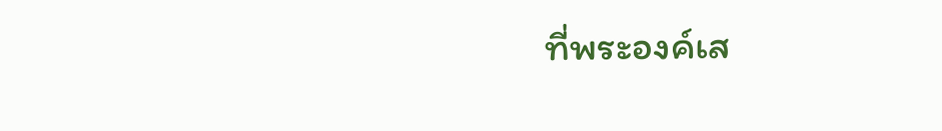ที่พระองค์เส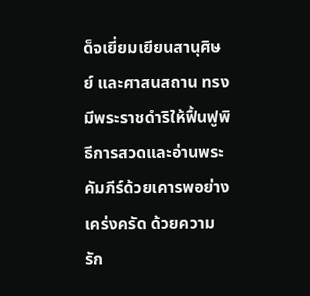ด็จเยี่ยมเยียนสานุศิษย์ และศาสนสถาน ทรงมีพระราชดำริให้ฟื้นฟูพิธีการสวดและอ่านพระคัมภีร์ด้วยเคารพอย่างเคร่งครัด ด้วยความรัก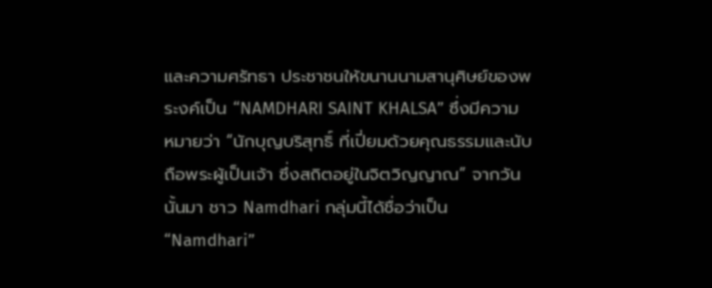และความศรัทธา ประชาชนให้ขนานนามสานุศิษย์ของพระงค์เป็น “NAMDHARI SAINT KHALSA” ซึ่งมีความหมายว่า “นักบุญบริสุทธิ์ ที่เปี่ยมด้วยคุณธรรมและนับถือพระผู้เป็นเจ้า ซึ่งสถิตอยู่ในจิตวิญญาณ” จากวันนั้นมา ชาว Namdhari กลุ่มนี้ได้ชื่อว่าเป็น “Namdhari”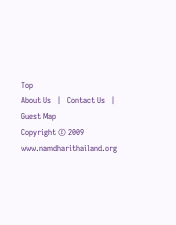Top
About Us   |   Contact Us   |    Guest Map
Copyright © 2009 www.namdharithailand.org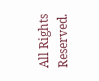All Rights Reserved.